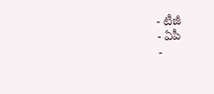- టీజీ
- ఏపీ
-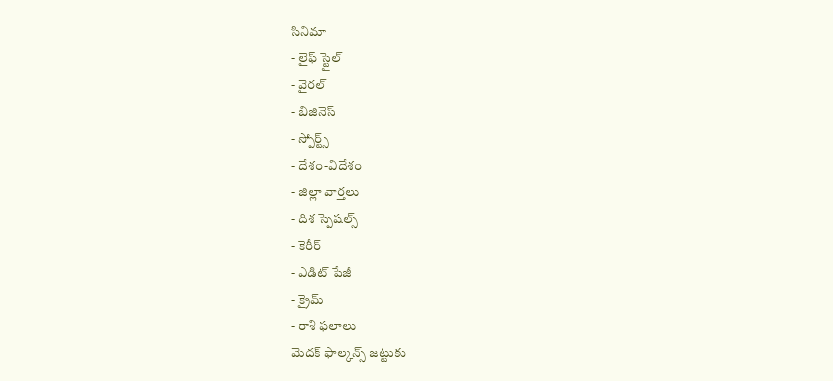సినిమా
- లైఫ్ స్టైల్
- వైరల్
- బిజినెస్
- స్పోర్ట్స్
- దేశం-విదేశం
- జిల్లా వార్తలు
- దిశ స్పెషల్స్
- కెరీర్
- ఎడిట్ పేజీ
- క్రైమ్
- రాశి ఫలాలు
మెదక్ ఫాల్కన్స్ జట్టుకు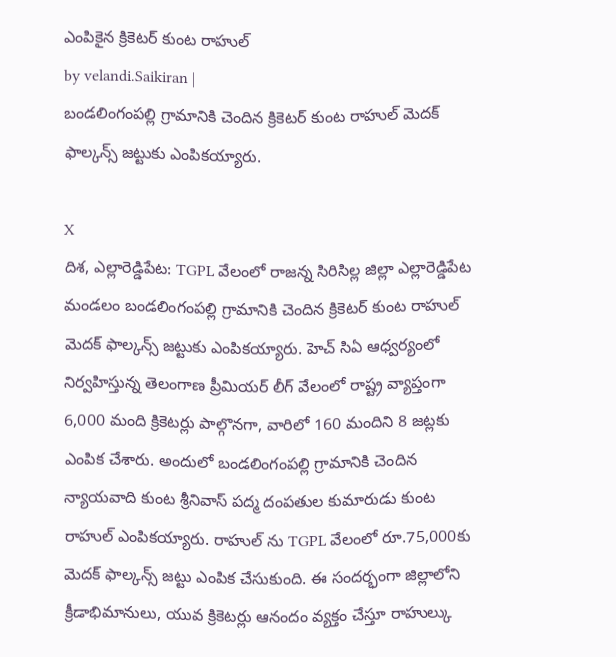ఎంపికైన క్రికెటర్ కుంట రాహుల్
by velandi.Saikiran |
బండలింగంపల్లి గ్రామానికి చెందిన క్రికెటర్ కుంట రాహుల్ మెదక్ ఫాల్కన్స్ జట్టుకు ఎంపికయ్యారు.

X
దిశ, ఎల్లారెడ్డిపేట: TGPL వేలంలో రాజన్న సిరిసిల్ల జిల్లా ఎల్లారెడ్డిపేట మండలం బండలింగంపల్లి గ్రామానికి చెందిన క్రికెటర్ కుంట రాహుల్ మెదక్ ఫాల్కన్స్ జట్టుకు ఎంపికయ్యారు. హెచ్ సిఏ ఆధ్వర్యంలో నిర్వహిస్తున్న తెలంగాణ ప్రీమియర్ లీగ్ వేలంలో రాష్ట్ర వ్యాప్తంగా 6,000 మంది క్రికెటర్లు పాల్గొనగా, వారిలో 160 మందిని 8 జట్లకు ఎంపిక చేశారు. అందులో బండలింగంపల్లి గ్రామానికి చెందిన న్యాయవాది కుంట శ్రీనివాస్ పద్మ దంపతుల కుమారుడు కుంట రాహుల్ ఎంపికయ్యారు. రాహుల్ ను TGPL వేలంలో రూ.75,000కు మెదక్ ఫాల్కన్స్ జట్టు ఎంపిక చేసుకుంది. ఈ సందర్భంగా జిల్లాలోని క్రీడాభిమానులు, యువ క్రికెటర్లు ఆనందం వ్యక్తం చేస్తూ రాహుల్కు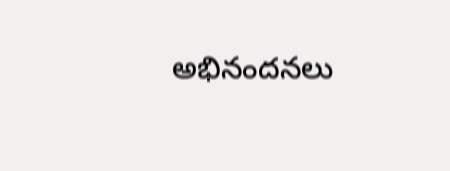అభినందనలు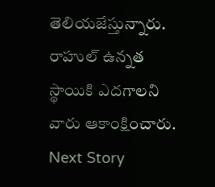తెలియజేస్తున్నారు. రాహుల్ ఉన్నత స్థాయికి ఎదగాలని వారు ఆకాంక్షించారు.
Next Story